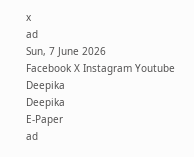x
ad
Sun, 7 June 2026
Facebook X Instagram Youtube
Deepika
Deepika
E-Paper
ad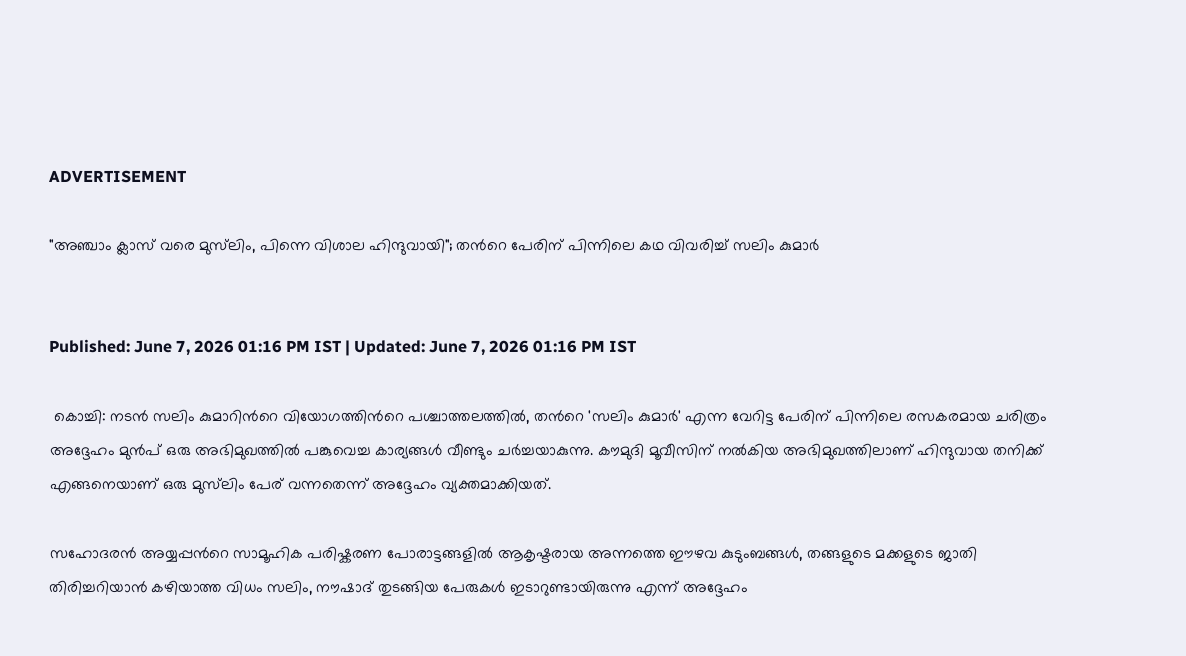ADVERTISEMENT

"അഞ്ചാം ക്ലാസ് വരെ മുസ്‌ലിം, പിന്നെ വിശാല ഹിന്ദുവായി"; തന്‍റെ പേരിന് പിന്നിലെ കഥ വിവരിച്ച് സലിം കുമാർ


Published: June 7, 2026 01:16 PM IST | Updated: June 7, 2026 01:16 PM IST

 കൊച്ചി: നടൻ സലിം കുമാറിന്‍റെ വിയോഗത്തിന്‍റെ പശ്ചാത്തലത്തിൽ, തന്‍റെ 'സലിം കുമാർ' എന്ന വേറിട്ട പേരിന് പിന്നിലെ രസകരമായ ചരിത്രം അദ്ദേഹം മുൻപ് ഒരു അഭിമുഖത്തിൽ പങ്കുവെച്ച കാര്യങ്ങൾ വീണ്ടും ചർച്ചയാകുന്നു. കൗമുദി മൂവീസിന് നൽകിയ അഭിമുഖത്തിലാണ് ഹിന്ദുവായ തനിക്ക് എങ്ങനെയാണ് ഒരു മുസ്‌ലിം പേര് വന്നതെന്ന് അദ്ദേഹം വ്യക്തമാക്കിയത്.

സഹോദരൻ അയ്യപ്പന്‍റെ സാമൂഹിക പരിഷ്കരണ പോരാട്ടങ്ങളിൽ ആകൃഷ്ടരായ അന്നത്തെ ഈഴവ കുടുംബങ്ങൾ, തങ്ങളുടെ മക്കളുടെ ജാതി തിരിച്ചറിയാൻ കഴിയാത്ത വിധം സലിം, നൗഷാദ് തുടങ്ങിയ പേരുകൾ ഇടാറുണ്ടായിരുന്നു എന്ന് അദ്ദേഹം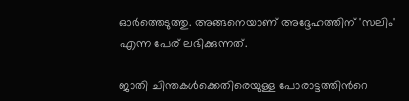ഓർത്തെടുത്തു. അങ്ങനെയാണ് അദ്ദേഹത്തിന് 'സലിം' എന്ന പേര് ലഭിക്കുന്നത്.

ജാതി ചിന്തകൾക്കെതിരെയുള്ള പോരാട്ടത്തിന്‍റെ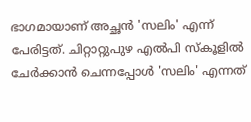ഭാഗമായാണ് അച്ഛൻ 'സലിം' എന്ന് പേരിട്ടത്. ചിറ്റാറ്റുപുഴ എൽപി സ്കൂളിൽ ചേർക്കാൻ ചെന്നപ്പോൾ 'സലിം' എന്നത്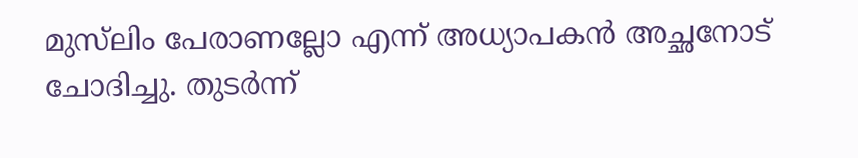മുസ്‌ലിം പേരാണല്ലോ എന്ന് അധ്യാപകൻ അച്ഛനോട് ചോദിച്ചു. തുടർന്ന്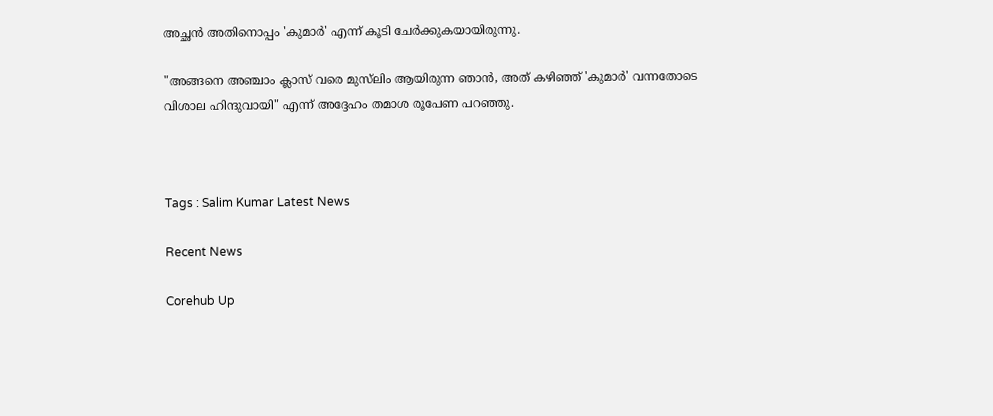അച്ഛൻ അതിനൊപ്പം 'കുമാർ' എന്ന് കൂടി ചേർക്കുകയായിരുന്നു.

"അങ്ങനെ അഞ്ചാം ക്ലാസ് വരെ മുസ്‌ലിം ആയിരുന്ന ഞാൻ, അത് കഴിഞ്ഞ് 'കുമാർ' വന്നതോടെ വിശാല ഹിന്ദുവായി" എന്ന് അദ്ദേഹം തമാശ രൂപേണ പറഞ്ഞു.



Tags : Salim Kumar Latest News

Recent News

Corehub Up